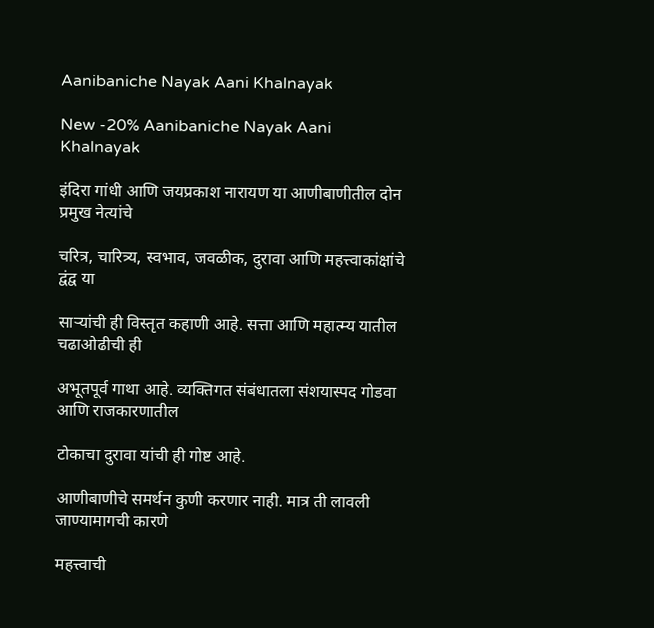Aanibaniche Nayak Aani Khalnayak

New -20% Aanibaniche Nayak Aani Khalnayak

इंदिरा गांधी आणि जयप्रकाश नारायण या आणीबाणीतील दोन प्रमुख नेत्यांचे

चरित्र, चारित्र्य, स्वभाव, जवळीक, दुरावा आणि महत्त्वाकांक्षांचे द्वंद्व या

साऱ्यांची ही विस्तृत कहाणी आहे. सत्ता आणि महात्म्य यातील चढाओढीची ही

अभूतपूर्व गाथा आहे. व्यक्तिगत संबंधातला संशयास्पद गोडवा आणि राजकारणातील

टोकाचा दुरावा यांची ही गोष्ट आहे.

आणीबाणीचे समर्थन कुणी करणार नाही. मात्र ती लावली जाण्यामागची कारणे

महत्त्वाची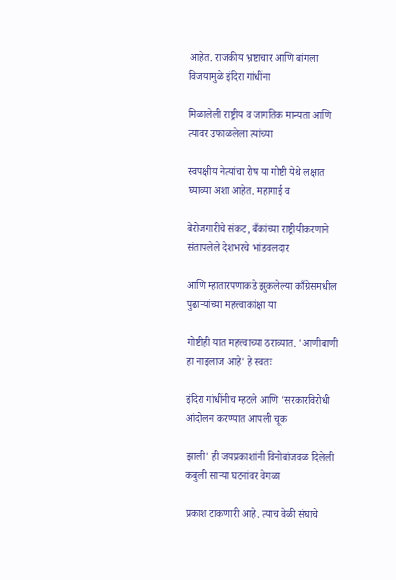आहेत. राजकीय भ्रष्टाचार आणि बांगला विजयामुळे इंदिरा गांधींना

मिळालेली राष्ट्रीय व जागतिक मान्यता आणि त्यावर उफाळलेला त्यांच्या

स्वपक्षीय नेत्यांचा रोष या गोष्टी येथे लक्षात घ्याव्या अशा आहेत. महागाई व

बेरोजगारीचे संकट, बँकांच्या राष्ट्रीयीकरणाने संतापलेले देशभरचे भांडवलदार

आणि म्हातारपणाकडे झुकलेल्या काँग्रेसमधील पुढाऱ्यांच्या महत्त्वाकांक्षा या

गोष्टीही यात महत्त्वाच्या ठराव्यात. 'आणीबाणी हा नाइलाज आहे' हे स्वतः

इंदिरा गांधींनीच म्हटले आणि 'सरकारविरोधी आंदोलन करण्यात आपली चूक

झाली' ही जयप्रकाशांनी विनोबांजवळ दिलेली कबुली साऱ्या घटनांवर वेगळा

प्रकाश टाकणारी आहे. त्याच वेळी संघाचे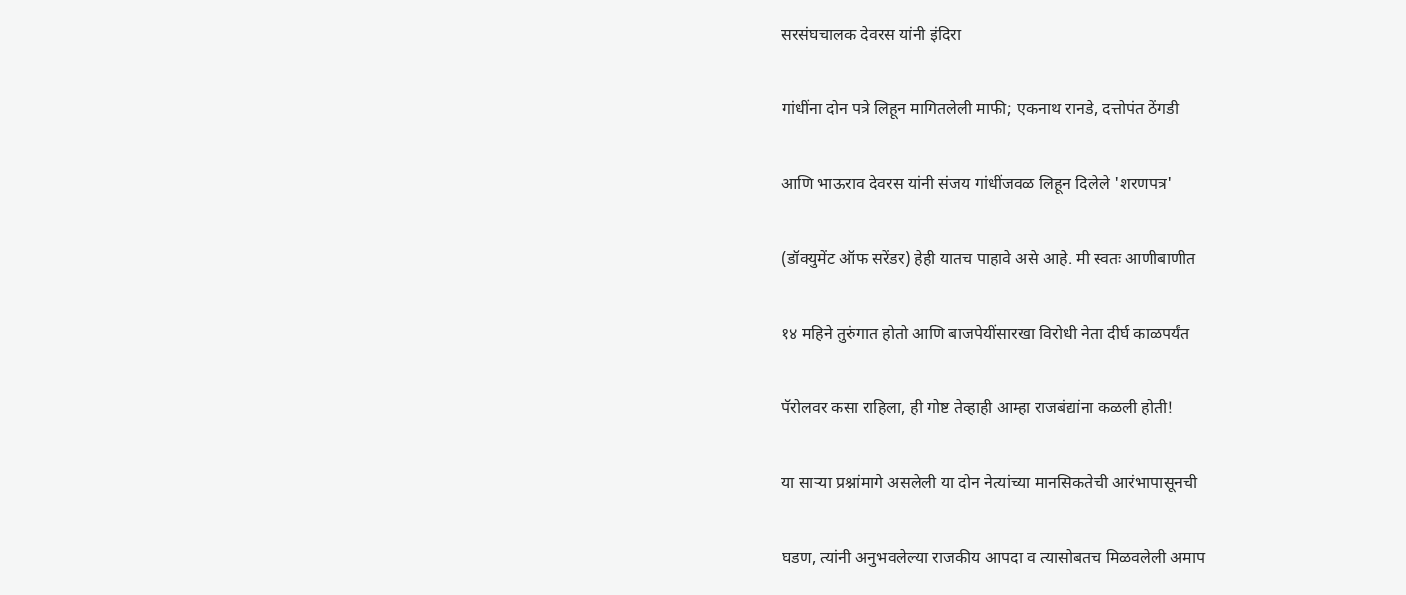सरसंघचालक देवरस यांनी इंदिरा

गांधींना दोन पत्रे लिहून मागितलेली माफी; एकनाथ रानडे, दत्तोपंत ठेंगडी

आणि भाऊराव देवरस यांनी संजय गांधींजवळ लिहून दिलेले 'शरणपत्र'

(डॉक्युमेंट ऑफ सरेंडर) हेही यातच पाहावे असे आहे. मी स्वतः आणीबाणीत

१४ महिने तुरुंगात होतो आणि बाजपेयींसारखा विरोधी नेता दीर्घ काळपर्यंत

पॅरोलवर कसा राहिला, ही गोष्ट तेव्हाही आम्हा राजबंद्यांना कळली होती!

या साऱ्या प्रश्नांमागे असलेली या दोन नेत्यांच्या मानसिकतेची आरंभापासूनची

घडण, त्यांनी अनुभवलेल्या राजकीय आपदा व त्यासोबतच मिळवलेली अमाप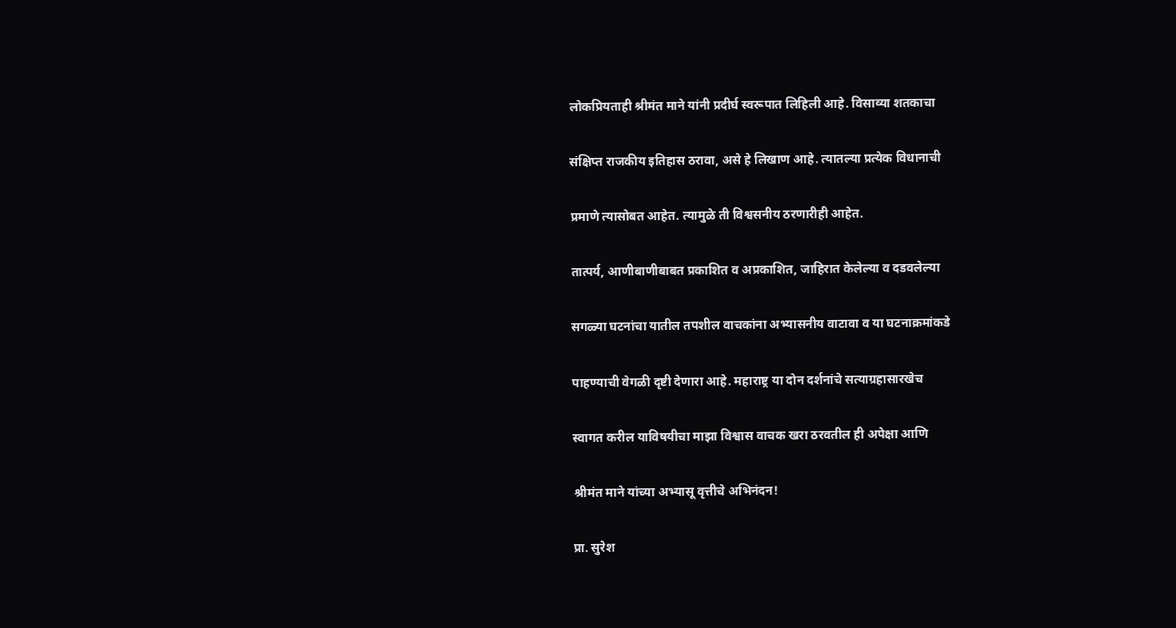लोकप्रियताही श्रीमंत माने यांनी प्रदीर्घ स्वरूपात लिहिली आहे. विसाव्या शतकाचा

संक्षिप्त राजकीय इतिहास ठरावा, असे हे लिखाण आहे. त्यातल्या प्रत्येक विधानाची

प्रमाणे त्यासोबत आहेत. त्यामुळे ती विश्वसनीय ठरणारीही आहेत.

तात्पर्य, आणीबाणीबाबत प्रकाशित व अप्रकाशित, जाहिरात केलेल्या व दडवलेल्या

सगळ्या घटनांचा यातील तपशील वाचकांना अभ्यासनीय वाटावा व या घटनाक्रमांकडे

पाहण्याची वेगळी दृष्टी देणारा आहे. महाराष्ट्र या दोन दर्शनांचे सत्याग्रहासारखेच

स्वागत करील याविषयीचा माझा विश्वास वाचक खरा ठरवतील ही अपेक्षा आणि

श्रीमंत माने यांच्या अभ्यासू वृत्तीचे अभिनंदन!

प्रा. सुरेश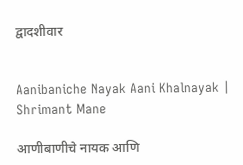द्वादशीवार


Aanibaniche Nayak Aani Khalnayak |  Shrimant Mane

आणीबाणीचे नायक आणि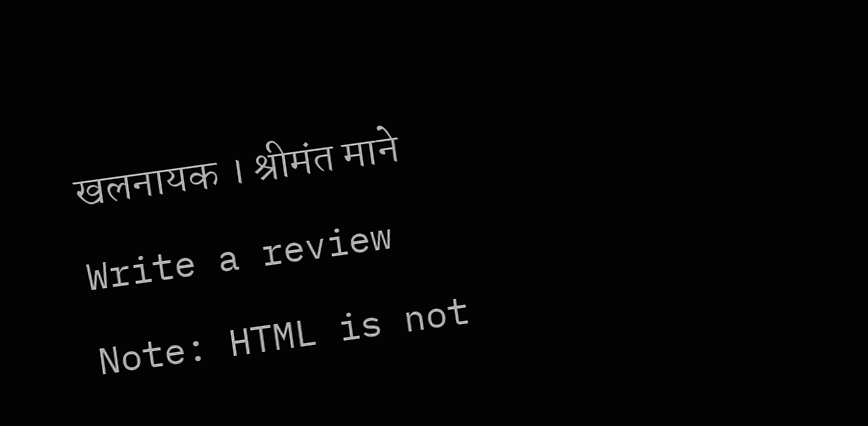खलनायक । श्रीमंत माने

Write a review

Note: HTML is not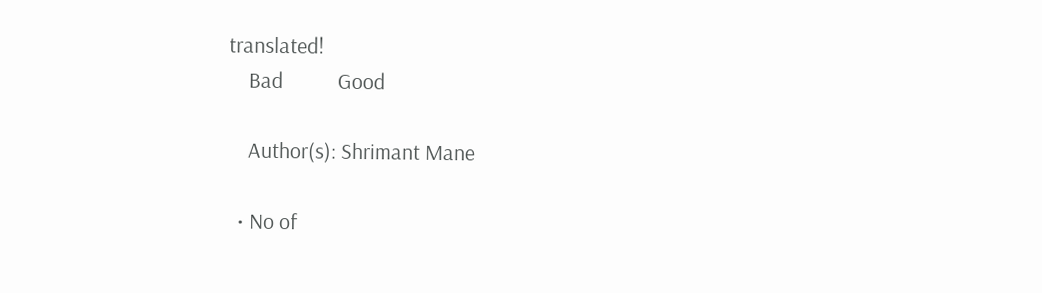translated!
    Bad           Good

    Author(s): Shrimant Mane

  • No of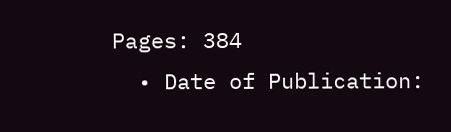Pages: 384
  • Date of Publication: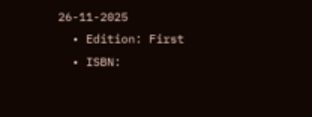26-11-2025
  • Edition: First
  • ISBN: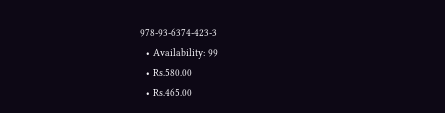978-93-6374-423-3
  • Availability: 99
  • Rs.580.00
  • Rs.465.00